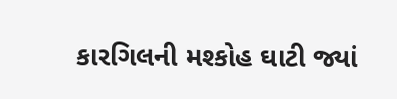કારગિલની મશ્કોહ ઘાટી જ્યાં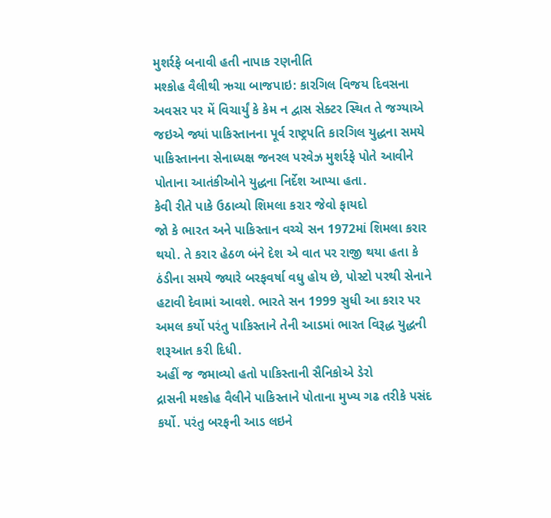મુશર્રફે બનાવી હતી નાપાક રણનીતિ
મશ્કોહ વૈલીથી ઋચા બાજપાઇ: કારગિલ વિજય દિવસના અવસર પર મેં વિચાર્યું કે કેમ ન દ્વાસ સેક્ટર સ્થિત તે જગ્યાએ જઇએ જ્યાં પાકિસ્તાનના પૂર્વ રાષ્ટ્રપતિ કારગિલ યુદ્ધના સમયે પાકિસ્તાનના સેનાધ્યક્ષ જનરલ પરવેઝ મુશર્રફે પોતે આવીને પોતાના આતંકીઓને યુદ્ધના નિર્દેશ આપ્યા હતા.
કેવી રીતે પાકે ઉઠાવ્યો શિમલા કરાર જેવો ફાયદો
જો કે ભારત અને પાકિસ્તાન વચ્ચે સન 1972માં શિમલા કરાર થયો. તે કરાર હેઠળ બંને દેશ એ વાત પર રાજી થયા હતા કે ઠંડીના સમયે જ્યારે બરફવર્ષા વધુ હોય છે, પોસ્ટો પરથી સેનાને હટાવી દેવામાં આવશે. ભારતે સન 1999 સુધી આ કરાર પર અમલ કર્યો પરંતુ પાકિસ્તાને તેની આડમાં ભારત વિરૂદ્ધ યુદ્ધની શરૂઆત કરી દિધી.
અહીં જ જમાવ્યો હતો પાકિસ્તાની સૈનિકોએ ડેરો
દ્રાસની મશ્કોહ વૈલીને પાકિસ્તાને પોતાના મુખ્ય ગઢ તરીકે પસંદ કર્યો. પરંતુ બરફની આડ લઇને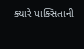ક્યારે પાક્સિતાની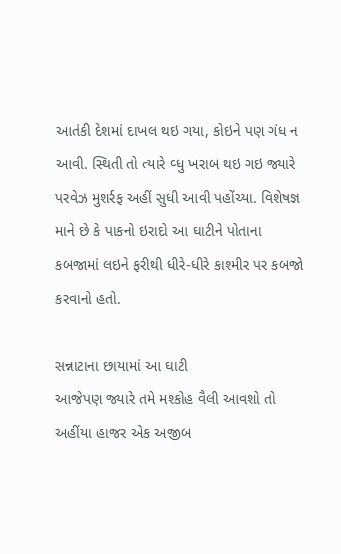આતંકી દેશમાં દાખલ થઇ ગયા, કોઇને પણ ગંધ ન આવી. સ્થિતી તો ત્યારે વ્ધુ ખરાબ થઇ ગઇ જ્યારે પરવેઝ મુશર્રફ અહીં સુધી આવી પહોંચ્યા. વિશેષજ્ઞ માને છે કે પાકનો ઇરાદો આ ઘાટીને પોતાના કબજામાં લઇને ફરીથી ધીરે-ધીરે કાશ્મીર પર કબજો કરવાનો હતો.

સન્નાટાના છાયામાં આ ઘાટી
આજેપણ જ્યારે તમે મશ્કોહ વૈલી આવશો તો અહીંયા હાજર એક અજીબ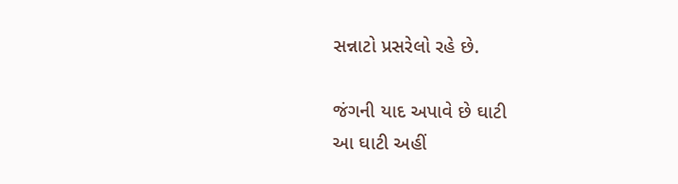સન્નાટો પ્રસરેલો રહે છે.

જંગની યાદ અપાવે છે ઘાટી
આ ઘાટી અહીં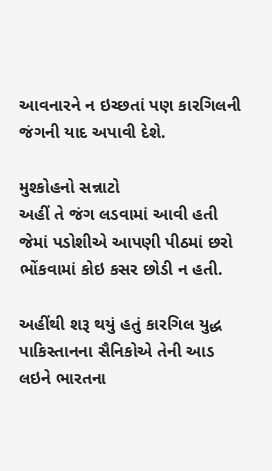આવનારને ન ઇચ્છતાં પણ કારગિલની જંગની યાદ અપાવી દેશે.

મુશ્કોહનો સન્નાટો
અહીં તે જંગ લડવામાં આવી હતી જેમાં પડોશીએ આપણી પીઠમાં છરો ભોંકવામાં કોઇ કસર છોડી ન હતી.

અહીંથી શરૂ થયું હતું કારગિલ યુદ્ધ
પાકિસ્તાનના સૈનિકોએ તેની આડ લઇને ભારતના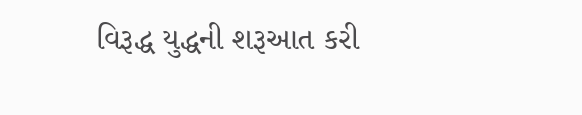વિરૂદ્ધ યુદ્ધની શરૂઆત કરી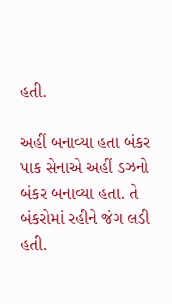હતી.

અહીં બનાવ્યા હતા બંકર
પાક સેનાએ અહીં ડઝનો બંકર બનાવ્યા હતા. તે બંકરોમાં રહીને જંગ લડી હતી.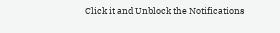Click it and Unblock the Notifications